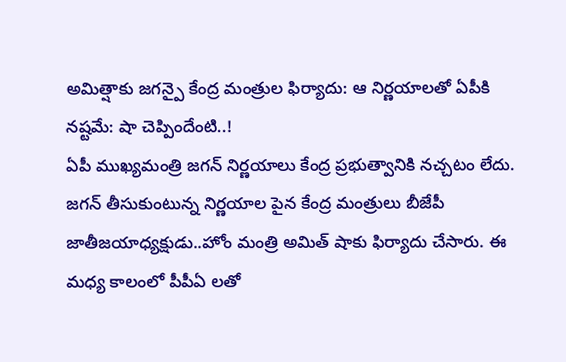అమిత్షాకు జగన్పై కేంద్ర మంత్రుల ఫిర్యాదు: ఆ నిర్ణయాలతో ఏపీకి నష్టమే: షా చెప్పిందేంటి..!
ఏపీ ముఖ్యమంత్రి జగన్ నిర్ణయాలు కేంద్ర ప్రభుత్వానికి నచ్చటం లేదు. జగన్ తీసుకుంటున్న నిర్ణయాల పైన కేంద్ర మంత్రులు బీజేపీ జాతీజయాధ్యక్షుడు..హోం మంత్రి అమిత్ షాకు ఫిర్యాదు చేసారు. ఈ మధ్య కాలంలో పీపీఏ లతో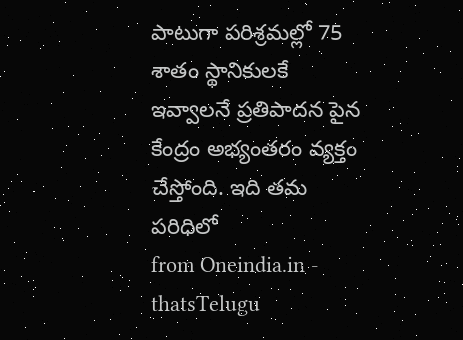పాటుగా పరిశ్రమల్లో 75 శాతం స్థానికులకే ఇవ్వాలనే ప్రతిపాదన పైన కేంద్రం అభ్యంతరం వ్యక్తం చేస్తోంది. ఇది తమ పరిధిలో
from Oneindia.in - thatsTelugu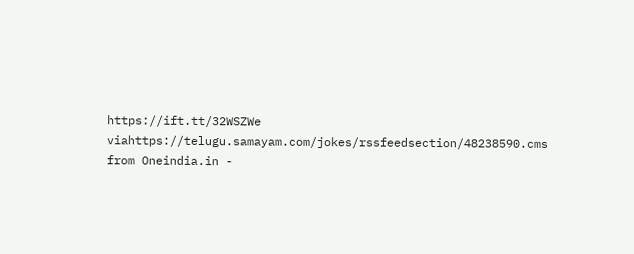https://ift.tt/32WSZWe
viahttps://telugu.samayam.com/jokes/rssfeedsection/48238590.cms
from Oneindia.in -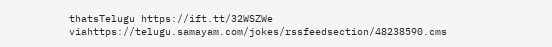thatsTelugu https://ift.tt/32WSZWe
viahttps://telugu.samayam.com/jokes/rssfeedsection/48238590.cms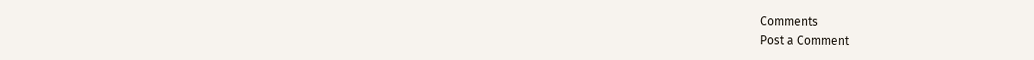Comments
Post a Comment